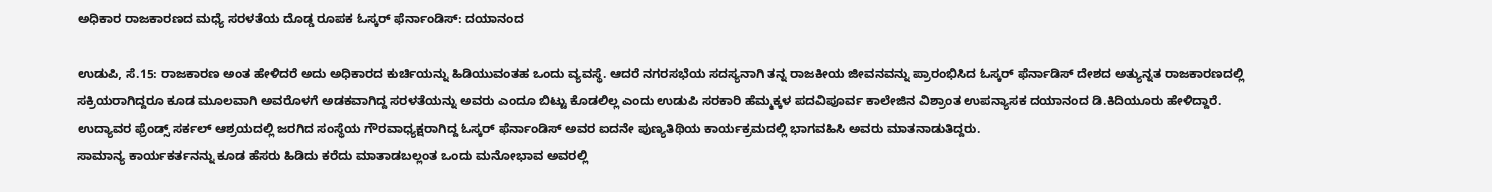ಅಧಿಕಾರ ರಾಜಕಾರಣದ ಮಧ್ಯೆ ಸರಳತೆಯ ದೊಡ್ಡ ರೂಪಕ ಓಸ್ಕರ್ ಫೆರ್ನಾಂಡಿಸ್: ದಯಾನಂದ

ಉಡುಪಿ, ಸೆ.15: ರಾಜಕಾರಣ ಅಂತ ಹೇಳಿದರೆ ಅದು ಅಧಿಕಾರದ ಕುರ್ಚಿಯನ್ನು ಹಿಡಿಯುವಂತಹ ಒಂದು ವ್ಯವಸ್ಥೆ. ಆದರೆ ನಗರಸಭೆಯ ಸದಸ್ಯನಾಗಿ ತನ್ನ ರಾಜಕೀಯ ಜೀವನವನ್ನು ಪ್ರಾರಂಭಿಸಿದ ಓಸ್ಕರ್ ಫೆರ್ನಾಡಿಸ್ ದೇಶದ ಅತ್ಯುನ್ನತ ರಾಜಕಾರಣದಲ್ಲಿ ಸಕ್ರಿಯರಾಗಿದ್ದರೂ ಕೂಡ ಮೂಲವಾಗಿ ಅವರೊಳಗೆ ಅಡಕವಾಗಿದ್ದ ಸರಳತೆಯನ್ನು ಅವರು ಎಂದೂ ಬಿಟ್ಟು ಕೊಡಲಿಲ್ಲ ಎಂದು ಉಡುಪಿ ಸರಕಾರಿ ಹೆಮ್ಮಕ್ಕಳ ಪದವಿಪೂರ್ವ ಕಾಲೇಜಿನ ವಿಶ್ರಾಂತ ಉಪನ್ಯಾಸಕ ದಯಾನಂದ ಡಿ.ಕಿದಿಯೂರು ಹೇಳಿದ್ದಾರೆ.
ಉದ್ಯಾವರ ಫ್ರೆಂಡ್ಸ್ ಸರ್ಕಲ್ ಆಶ್ರಯದಲ್ಲಿ ಜರಗಿದ ಸಂಸ್ಥೆಯ ಗೌರವಾಧ್ಯಕ್ಷರಾಗಿದ್ದ ಓಸ್ಕರ್ ಫೆರ್ನಾಂಡಿಸ್ ಅವರ ಐದನೇ ಪುಣ್ಯತಿಥಿಯ ಕಾರ್ಯಕ್ರಮದಲ್ಲಿ ಭಾಗವಹಿಸಿ ಅವರು ಮಾತನಾಡುತಿದ್ದರು.
ಸಾಮಾನ್ಯ ಕಾರ್ಯಕರ್ತನನ್ನು ಕೂಡ ಹೆಸರು ಹಿಡಿದು ಕರೆದು ಮಾತಾಡಬಲ್ಲಂತ ಒಂದು ಮನೋಭಾವ ಅವರಲ್ಲಿ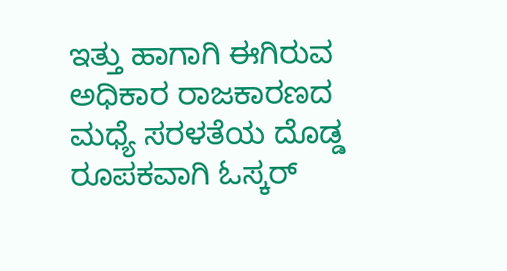ಇತ್ತು ಹಾಗಾಗಿ ಈಗಿರುವ ಅಧಿಕಾರ ರಾಜಕಾರಣದ ಮಧ್ಯೆ ಸರಳತೆಯ ದೊಡ್ಡ ರೂಪಕವಾಗಿ ಓಸ್ಕರ್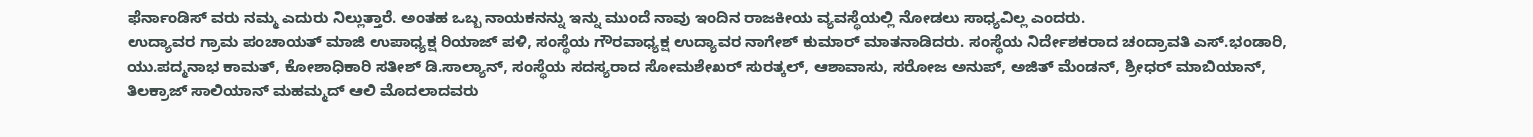ಫೆರ್ನಾಂಡಿಸ್ ವರು ನಮ್ಮ ಎದುರು ನಿಲ್ಲುತ್ತಾರೆ. ಅಂತಹ ಒಬ್ಬ ನಾಯಕನನ್ನು ಇನ್ನು ಮುಂದೆ ನಾವು ಇಂದಿನ ರಾಜಕೀಯ ವ್ಯವಸ್ಥೆಯಲ್ಲಿ ನೋಡಲು ಸಾಧ್ಯವಿಲ್ಲ ಎಂದರು.
ಉದ್ಯಾವರ ಗ್ರಾಮ ಪಂಚಾಯತ್ ಮಾಜಿ ಉಪಾಧ್ಯಕ್ಷ ರಿಯಾಜ್ ಪಳಿ, ಸಂಸ್ಥೆಯ ಗೌರವಾಧ್ಯಕ್ಷ ಉದ್ಯಾವರ ನಾಗೇಶ್ ಕುಮಾರ್ ಮಾತನಾಡಿದರು. ಸಂಸ್ಥೆಯ ನಿರ್ದೇಶಕರಾದ ಚಂದ್ರಾವತಿ ಎಸ್.ಭಂಡಾರಿ, ಯು.ಪದ್ಮನಾಭ ಕಾಮತ್, ಕೋಶಾಧಿಕಾರಿ ಸತೀಶ್ ಡಿ.ಸಾಲ್ಯಾನ್, ಸಂಸ್ಥೆಯ ಸದಸ್ಯರಾದ ಸೋಮಶೇಖರ್ ಸುರತ್ಕಲ್, ಆಶಾವಾಸು, ಸರೋಜ ಅನುಪ್, ಅಜಿತ್ ಮೆಂಡನ್, ಶ್ರೀಧರ್ ಮಾಬಿಯಾನ್, ತಿಲಕ್ರಾಜ್ ಸಾಲಿಯಾನ್ ಮಹಮ್ಮದ್ ಆಲಿ ಮೊದಲಾದವರು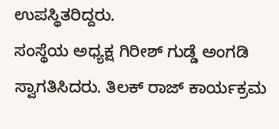ಉಪಸ್ಥಿತರಿದ್ದರು.
ಸಂಸ್ಥೆಯ ಅಧ್ಯಕ್ಷ ಗಿರೀಶ್ ಗುಡ್ಡೆ ಅಂಗಡಿ ಸ್ವಾಗತಿಸಿದರು. ತಿಲಕ್ ರಾಜ್ ಕಾರ್ಯಕ್ರಮ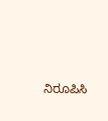ನಿರೂಪಿಸಿ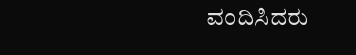ವಂದಿಸಿದರು